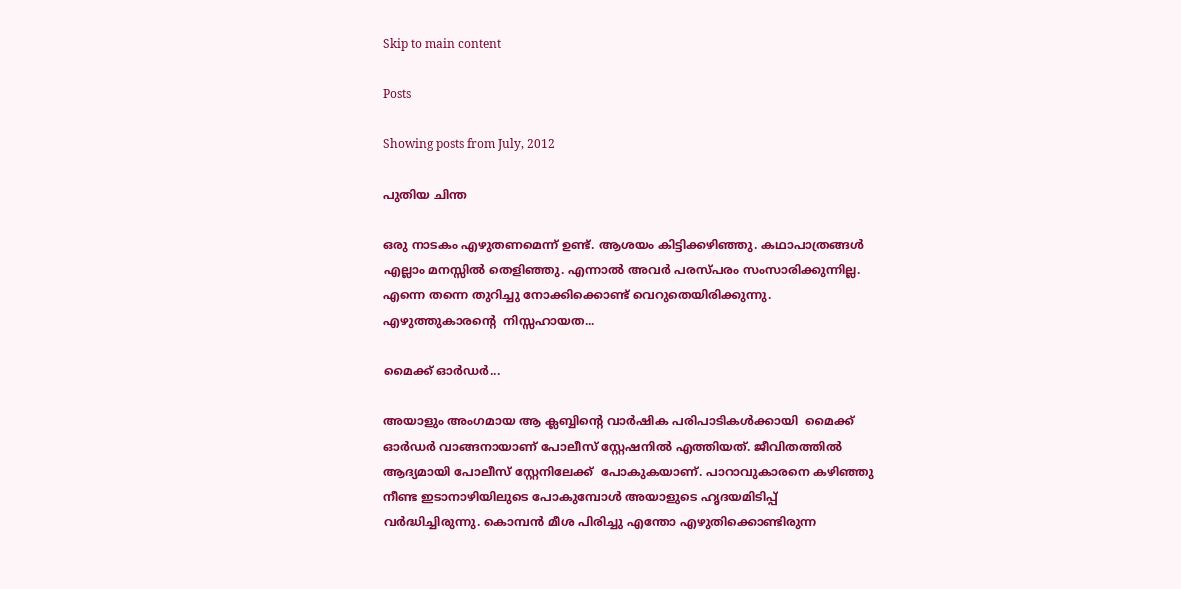Skip to main content

Posts

Showing posts from July, 2012

പുതിയ ചിന്ത

ഒരു നാടകം എഴുതണമെന്ന് ഉണ്ട്. ആശയം കിട്ടിക്കഴിഞ്ഞു. കഥാപാത്രങ്ങള്‍ എല്ലാം മനസ്സില്‍ തെളിഞ്ഞു. എന്നാല്‍ അവര്‍ പരസ്പരം സംസാരിക്കുന്നില്ല. എന്നെ തന്നെ തുറിച്ചു നോക്കിക്കൊണ്ട്‌ വെറുതെയിരിക്കുന്നു. എഴുത്തുകാരന്‍റെ  നിസ്സഹായത...

മൈക്ക് ഓര്‍ഡര്‍...

അയാളും അംഗമായ ആ ക്ലബ്ബിന്റെ വാര്‍ഷിക പരിപാടികള്‍ക്കായി  മൈക്ക്    ഓര്‍ഡര്‍ വാങ്ങനായാണ് പോലീസ് സ്റ്റേഷനില്‍ എത്തിയത്. ജീവിതത്തില്‍ ആദ്യമായി പോലീസ് സ്റ്റേനിലേക്ക്  പോകുകയാണ്. പാറാവുകാരനെ കഴിഞ്ഞു നീണ്ട ഇടാനാഴിയിലുടെ പോകുമ്പോള്‍ അയാളുടെ ഹൃദയമിടിപ്പ് വര്‍ദ്ധിച്ചിരുന്നു. കൊമ്പന്‍ മീശ പിരിച്ചു എന്തോ എഴുതിക്കൊണ്ടിരുന്ന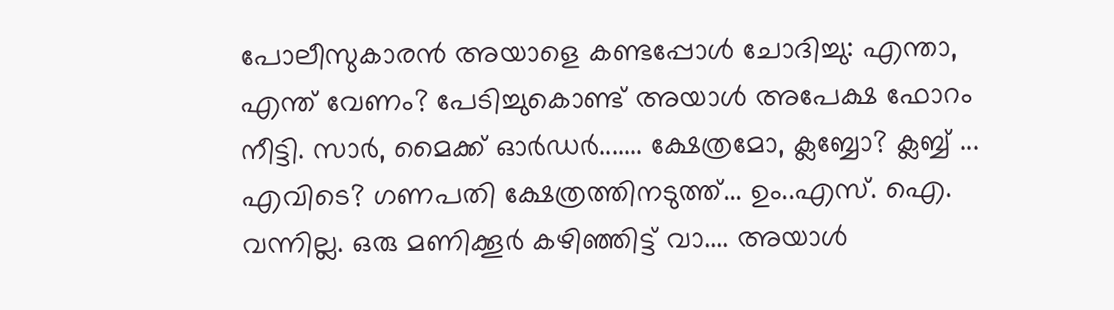പോലീസുകാരന്‍ അയാളെ കണ്ടപ്പോള്‍ ചോദിച്ചു: എന്താ, എന്ത് വേണം? പേടിച്ചുകൊണ്ട് അയാള്‍ അപേക്ഷ ഫോറം നീട്ടി. സാര്‍, മൈക്ക് ഓര്‍ഡര്‍....... ക്ഷേത്രമോ, ക്ലബ്ബോ? ക്ലബ്ബ് ... എവിടെ? ഗണപതി ക്ഷേത്രത്തിനടുത്ത്... ഉം..എസ്. ഐ. വന്നില്ല. ഒരു മണിക്കൂര്‍ കഴിഞ്ഞിട്ട് വാ.... അയാള്‍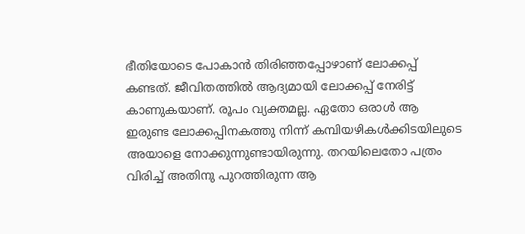ഭീതിയോടെ പോകാന്‍ തിരിഞ്ഞപ്പോഴാണ് ലോക്കപ്പ് കണ്ടത്. ജീവിതത്തില്‍ ആദ്യമായി ലോക്കപ്പ് നേരിട്ട് കാണുകയാണ്. രൂപം വ്യക്തമല്ല. ഏതോ ഒരാള്‍ ആ ഇരുണ്ട ലോക്കപ്പിനകത്തു നിന്ന് കമ്പിയഴികള്‍ക്കിടയിലുടെ അയാളെ നോക്കുന്നുണ്ടായിരുന്നു. തറയിലെതോ പത്രം വിരിച്ച് അതിനു പുറത്തിരുന്ന ആ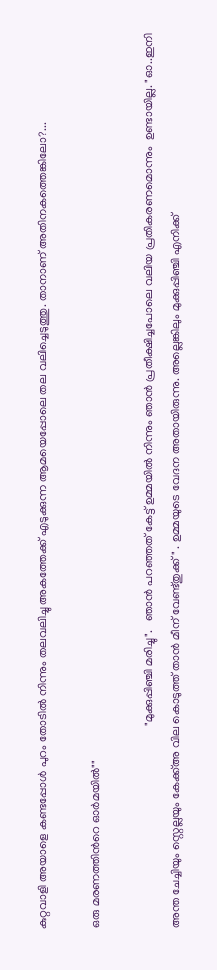കുറ്റവാളി അയാളെ കണ്ടപ്പോള്‍ പുറം തോടില്‍ നിന്നും തലവലിച്ചു അകത്തേക്ക് എടുക്കുന്ന ആമയെപ്പോലെ തല വലിച്ചെടുത്തു. താനാണ് അതിനകത്തെങ്കിലോ?...

ഒരു മരണത്തിന്‍റെ ഓര്‍മയില്‍""

                                                                     "മുക്കുപ്പിഞ്ചി മരിച്ചു".   ഞാന്‍ പറഞ്ഞത് കേട്ട് ഉമ്മയില്‍ നിന്നും ഞാന്‍ പ്രതീക്ഷിച്ചപോലെ വലിയ പ്രതികരണമൊന്നും  ഉണ്ടായില്ല. "ഓ..ഇനി അന്ത ചേച്ചിയും സ്റ്റെല്ലയും കേക്ക്അ വില കൊടുത്ത് താന്‍ മീന്‌ വേണ്ട്തുക്ക്" . ഉമ്മയുടെ വേദന അതായിരുന്നു. അല്ലെങ്കിലും മുക്കുപ്പിഞ്ചി എനിക്ക്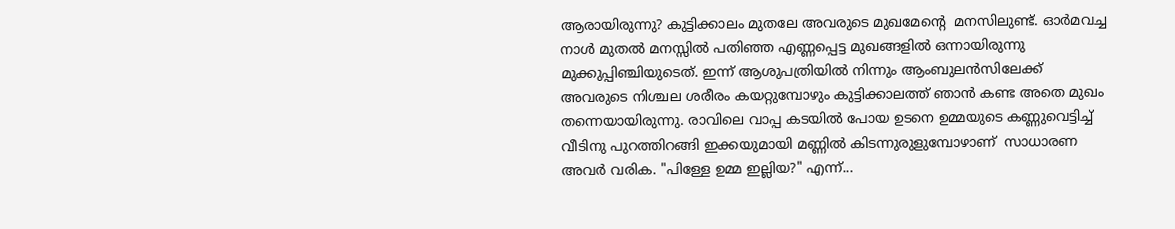ആരായിരുന്നു? കുട്ടിക്കാലം മുതലേ അവരുടെ മുഖമേന്‍റെ  മനസിലുണ്ട്. ഓര്‍മവച്ച നാള്‍ മുതല്‍ മനസ്സില്‍ പതിഞ്ഞ എണ്ണപ്പെട്ട മുഖങ്ങളില്‍ ഒന്നായിരുന്നു മുക്കുപ്പിഞ്ചിയുടെത്. ഇന്ന് ആശുപത്രിയില്‍ നിന്നും ആംബുലന്‍സിലേക്ക് അവരുടെ നിശ്ചല ശരീരം കയറ്റുമ്പോഴും കുട്ടിക്കാലത്ത് ഞാന്‍ കണ്ട അതെ മുഖം തന്നെയായിരുന്നു. രാവിലെ വാപ്പ കടയില്‍ പോയ ഉടനെ ഉമ്മയുടെ കണ്ണുവെട്ടിച്ച് വീടിനു പുറത്തിറങ്ങി ഇക്കയുമായി മണ്ണില്‍ കിടന്നുരുളുമ്പോഴാണ്  സാധാരണ അവര്‍ വരിക. "പിള്ളേ ഉമ്മ ഇല്ലിയ?" എന്ന്...